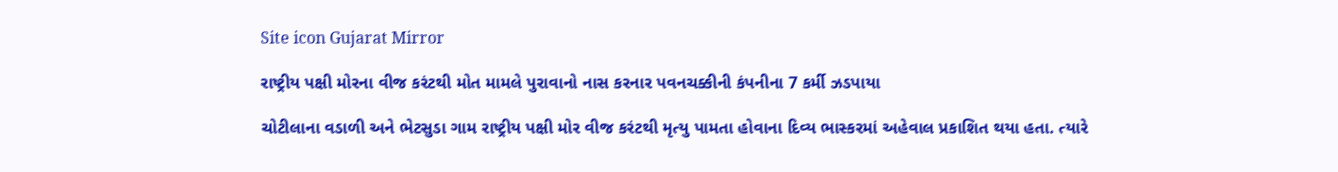Site icon Gujarat Mirror

રાષ્ટ્રીય પક્ષી મોરના વીજ કરંટથી મોત મામલે પુરાવાનો નાસ કરનાર પવનચક્કીની કંપનીના 7 કર્મી ઝડપાયા

ચોટીલાના વડાળી અને ભેટસુડા ગામ રાષ્ટ્રીય પક્ષી મોર વીજ કરંટથી મૃત્યુ પામતા હોવાના દિવ્ય ભાસ્કરમાં અહેવાલ પ્રકાશિત થયા હતા. ત્યારે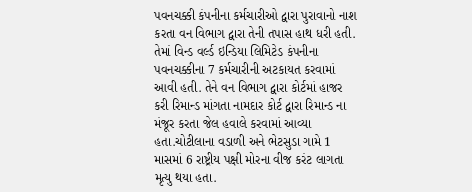પવનચક્કી કંપનીના કર્મચારીઓ દ્વારા પુરાવાનો નાશ કરતા વન વિભાગ દ્વારા તેની તપાસ હાથ ધરી હતી. તેમાં વિન્ડ વર્લ્ડ ઇન્ડિયા લિમિટેડ કંપનીના પવનચક્કીના 7 કર્મચારીની અટકાયત કરવામાં આવી હતી. તેને વન વિભાગ દ્વારા કોર્ટમાં હાજર કરી રિમાન્ડ માંગતા નામદાર કોર્ટ દ્વારા રિમાન્ડ ના મંજૂર કરતા જેલ હવાલે કરવામાં આવ્યા હતા.ચોટીલાના વડાળી અને ભેટસુડા ગામે 1 માસમાં 6 રાષ્ટ્રીય પક્ષી મોરના વીજ કરંટ લાગતા મૃત્યુ થયા હતા.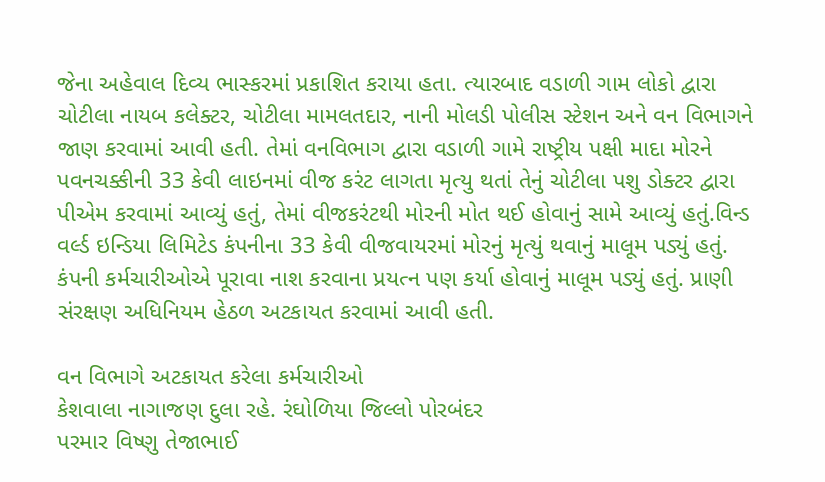જેના અહેવાલ દિવ્ય ભાસ્કરમાં પ્રકાશિત કરાયા હતા. ત્યારબાદ વડાળી ગામ લોકો દ્વારા ચોટીલા નાયબ કલેક્ટર, ચોટીલા મામલતદાર, નાની મોલડી પોલીસ સ્ટેશન અને વન વિભાગને જાણ કરવામાં આવી હતી. તેમાં વનવિભાગ દ્વારા વડાળી ગામે રાષ્ટ્રીય પક્ષી માદા મોરને પવનચક્કીની 33 કેવી લાઇનમાં વીજ કરંટ લાગતા મૃત્યુ થતાં તેનું ચોટીલા પશુ ડોક્ટર દ્વારા પીએમ કરવામાં આવ્યું હતું, તેમાં વીજકરંટથી મોરની મોત થઈ હોવાનું સામે આવ્યું હતું.વિન્ડ વર્લ્ડ ઇન્ડિયા લિમિટેડ કંપનીના 33 કેવી વીજવાયરમાં મોરનું મૃત્યું થવાનું માલૂમ પડ્યું હતું. કંપની કર્મચારીઓએ પૂરાવા નાશ કરવાના પ્રયત્ન પણ કર્યા હોવાનું માલૂમ પડ્યું હતું. પ્રાણી સંરક્ષણ અધિનિયમ હેઠળ અટકાયત કરવામાં આવી હતી.

વન વિભાગે અટકાયત કરેલા કર્મચારીઓ
કેશવાલા નાગાજણ દુલા રહે. રંઘોળિયા જિલ્લો પોરબંદર
પરમાર વિષ્ણુ તેજાભાઈ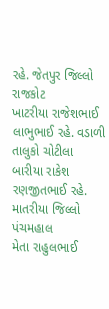રહે. જેતપુર જિલ્લો રાજકોટ
ખાટરીયા રાજેશભાઈ લાભુભાઈ રહે. વડાળી તાલુકો ચોટીલા
બારીયા રાકેશ રણજીતભાઈ રહે. માતરીયા જિલ્લો પંચમહાલ
મેતા રાહુલભાઈ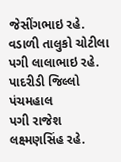જેસીંગભાઇ રહે. વડાળી તાલુકો ચોટીલા
પગી લાલાભાઇ રહે. પાદરીડી જિલ્લો પંચમહાલ
પગી રાજેશ લક્ષ્મણસિંહ રહે.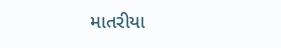માતરીયા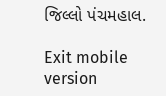જિલ્લો પંચમહાલ.

Exit mobile version